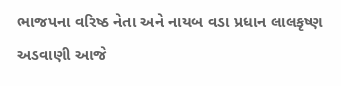ભાજપના વરિષ્ઠ નેતા અને નાયબ વડા પ્રધાન લાલકૃષ્ણ અડવાણી આજે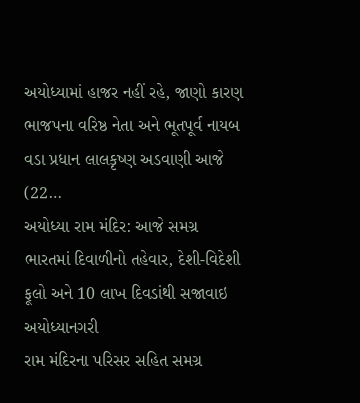અયોધ્યામાં હાજર નહીં રહે, જાણો કારણ
ભાજપના વરિષ્ઠ નેતા અને ભૂતપૂર્વ નાયબ વડા પ્રધાન લાલકૃષ્ણ અડવાણી આજે (22…
અયોધ્યા રામ મંદિર: આજે સમગ્ર ભારતમાં દિવાળીનો તહેવાર, દેશી-વિદેશી ફૂલો અને 10 લાખ દિવડાંથી સજાવાઇ અયોધ્યાનગરી
રામ મંદિરના પરિસર સહિત સમગ્ર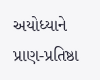અયોધ્યાને પ્રાણ-પ્રતિષ્ઠા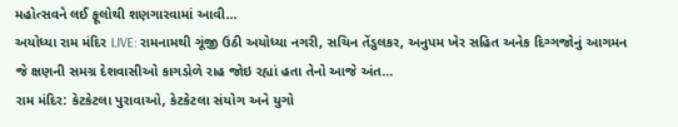મહોત્સવને લઈ ફૂલોથી શણગારવામાં આવી…
અયોધ્યા રામ મંદિર LIVE: રામનામથી ગૂંજી ઉઠી અયોધ્યા નગરી, સચિન તેંડુલકર, અનુપમ ખેર સહિત અનેક દિગ્ગજોનું આગમન
જે ક્ષણની સમગ્ર દેશવાસીઓ કાગડોળે રાહ જોઇ રહ્યાં હતા તેનો આજે અંત…
રામ મંદિર: કેટકેટલા પુરાવાઓ, કેટકેટલા સંયોગ અને યુગો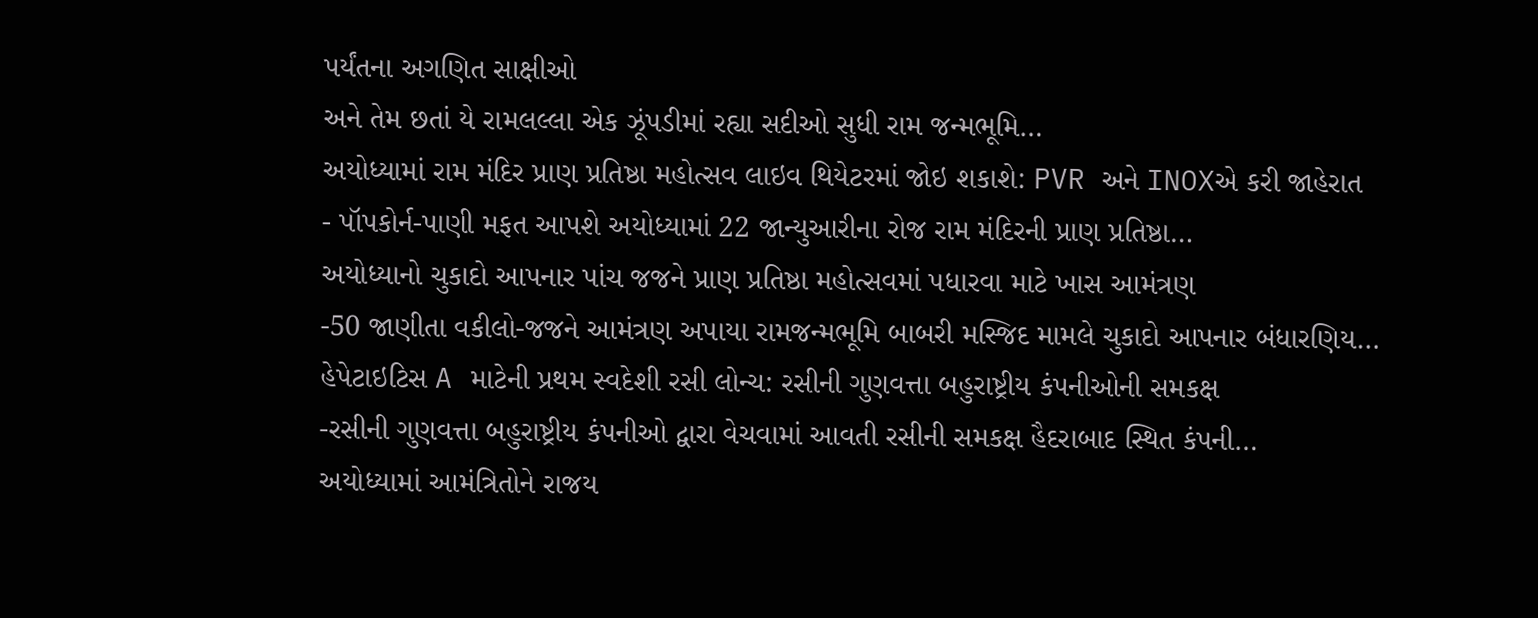પર્યંતના અગણિત સાક્ષીઓ
અને તેમ છતાં યે રામલલ્લા એક ઝૂંપડીમાં રહ્યા સદીઓ સુધી રામ જન્મભૂમિ…
અયોધ્યામાં રામ મંદિર પ્રાણ પ્રતિષ્ઠા મહોત્સવ લાઇવ થિયેટરમાં જોઇ શકાશે: PVR અને INOXએ કરી જાહેરાત
- પૉપકોર્ન-પાણી મફત આપશે અયોધ્યામાં 22 જાન્યુઆરીના રોજ રામ મંદિરની પ્રાણ પ્રતિષ્ઠા…
અયોધ્યાનો ચુકાદો આપનાર પાંચ જજને પ્રાણ પ્રતિષ્ઠા મહોત્સવમાં પધારવા માટે ખાસ આમંત્રણ
-50 જાણીતા વકીલો-જજને આમંત્રણ અપાયા રામજન્મભૂમિ બાબરી મસ્જિદ મામલે ચુકાદો આપનાર બંધારણિય…
હેપેટાઇટિસ A માટેની પ્રથમ સ્વદેશી રસી લોન્ચ: રસીની ગુણવત્તા બહુરાષ્ટ્રીય કંપનીઓની સમકક્ષ
-રસીની ગુણવત્તા બહુરાષ્ટ્રીય કંપનીઓ દ્વારા વેચવામાં આવતી રસીની સમકક્ષ હૈદરાબાદ સ્થિત કંપની…
અયોધ્યામાં આમંત્રિતોને રાજય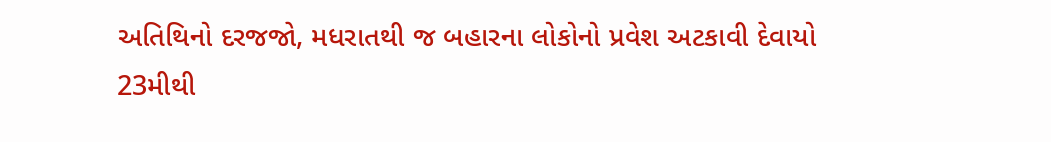અતિથિનો દરજજો, મધરાતથી જ બહારના લોકોનો પ્રવેશ અટકાવી દેવાયો
23મીથી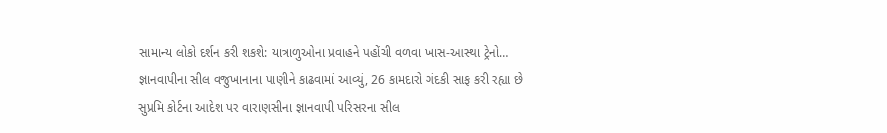સામાન્ય લોકો દર્શન કરી શકશે: યાત્રાળુઓના પ્રવાહને પહોંચી વળવા ખાસ-આસ્થા ટ્રેનો…
જ્ઞાનવાપીના સીલ વજુખાનાના પાણીને કાઢવામાં આવ્યું, 26 કામદારો ગંદકી સાફ કરી રહ્યા છે
સુપ્રમિ કોર્ટના આદેશ પર વારાણસીના જ્ઞાનવાપી પરિસરના સીલ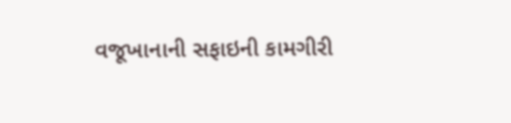વજૂખાનાની સફાઇની કામગીરી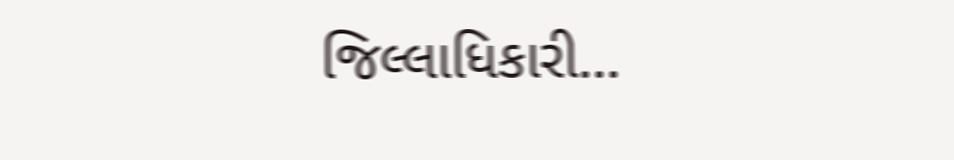જિલ્લાધિકારી…